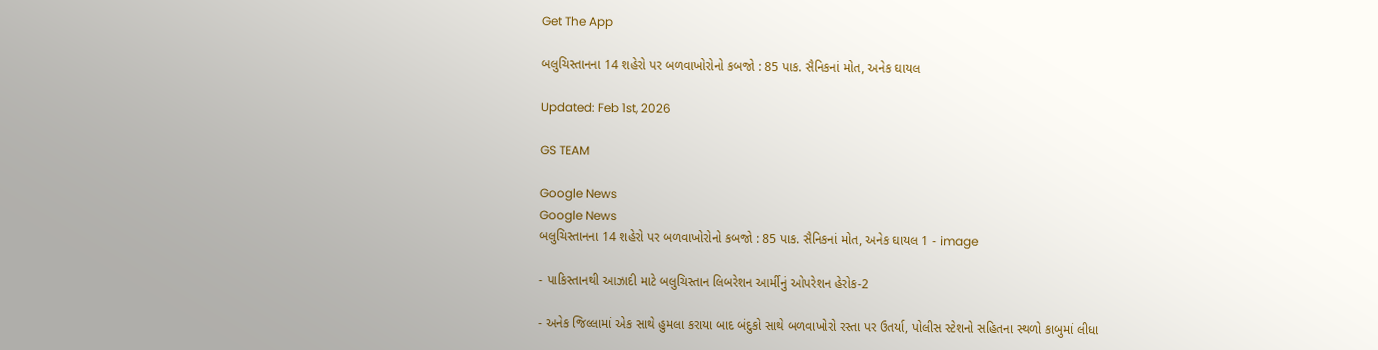Get The App

બલુચિસ્તાનના 14 શહેરો પર બળવાખોરોનો કબજો : 85 પાક. સૈનિકનાં મોત, અનેક ઘાયલ

Updated: Feb 1st, 2026

GS TEAM

Google News
Google News
બલુચિસ્તાનના 14 શહેરો પર બળવાખોરોનો કબજો : 85 પાક. સૈનિકનાં મોત, અનેક ઘાયલ 1 - image

- પાકિસ્તાનથી આઝાદી માટે બલુચિસ્તાન લિબરેશન આર્મીનું ઓપરેશન હેરોક-2

- અનેક જિલ્લામાં એક સાથે હુમલા કરાયા બાદ બંદુકો સાથે બળવાખોરો રસ્તા પર ઉતર્યા, પોલીસ સ્ટેશનો સહિતના સ્થળો કાબુમાં લીધા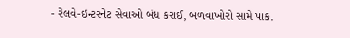- રેલવે-ઇન્ટરનેટ સેવાઓ બંધ કરાઈ, બળવાખોરો સામે પાક.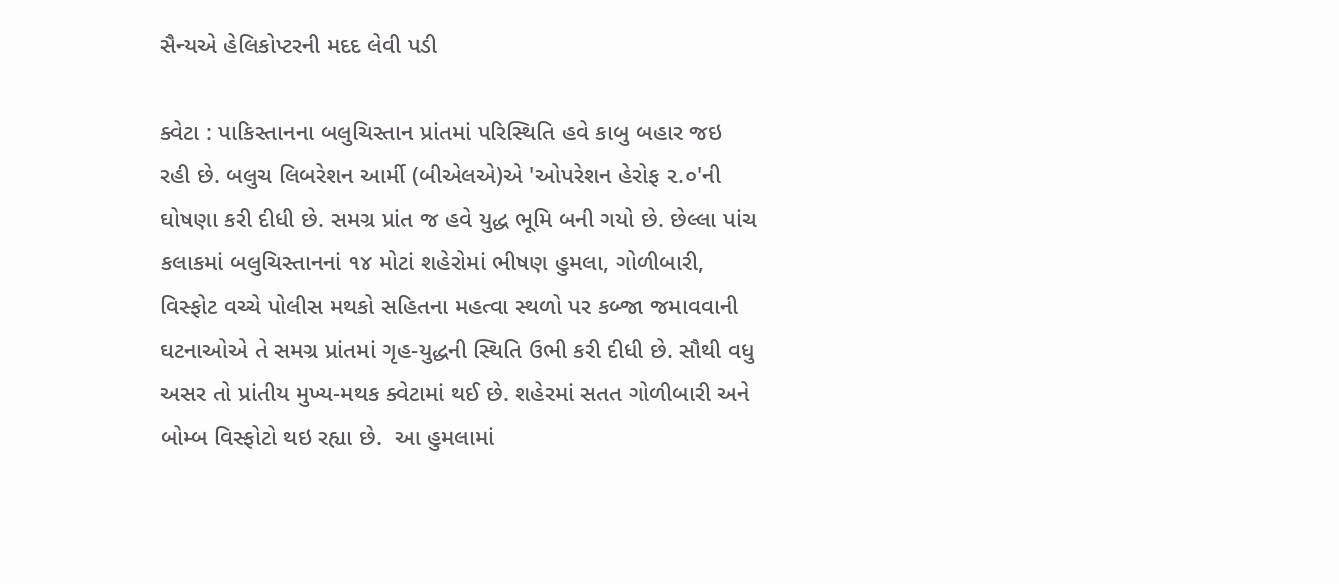સૈન્યએ હેલિકોપ્ટરની મદદ લેવી પડી

ક્વેટા : પાકિસ્તાનના બલુચિસ્તાન પ્રાંતમાં પરિસ્થિતિ હવે કાબુ બહાર જઇ રહી છે. બલુચ લિબરેશન આર્મી (બીએલએ)એ 'ઓપરેશન હેરોફ ૨.૦'ની ઘોષણા કરી દીધી છે. સમગ્ર પ્રાંત જ હવે યુદ્ધ ભૂમિ બની ગયો છે. છેલ્લા પાંચ કલાકમાં બલુચિસ્તાનનાં ૧૪ મોટાં શહેરોમાં ભીષણ હુમલા, ગોળીબારી, વિસ્ફોટ વચ્ચે પોલીસ મથકો સહિતના મહત્વા સ્થળો પર કબ્જા જમાવવાની ઘટનાઓએ તે સમગ્ર પ્રાંતમાં ગૃહ-યુદ્ધની સ્થિતિ ઉભી કરી દીધી છે. સૌથી વધુ અસર તો પ્રાંતીય મુખ્ય-મથક ક્વેટામાં થઈ છે. શહેરમાં સતત ગોળીબારી અને બોમ્બ વિસ્ફોટો થઇ રહ્યા છે.  આ હુમલામાં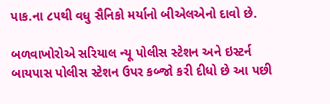પાક.ના ૮૫થી વધુ સૈનિકો મર્યાનો બીએલએનો દાવો છે.

બળવાખોરોએ સરિયાલ ન્યૂ પોલીસ સ્ટેશન અને ઇસ્ટર્ન બાયપાસ પોલીસ સ્ટેશન ઉપર કબ્જો કરી દીધો છે આ પછી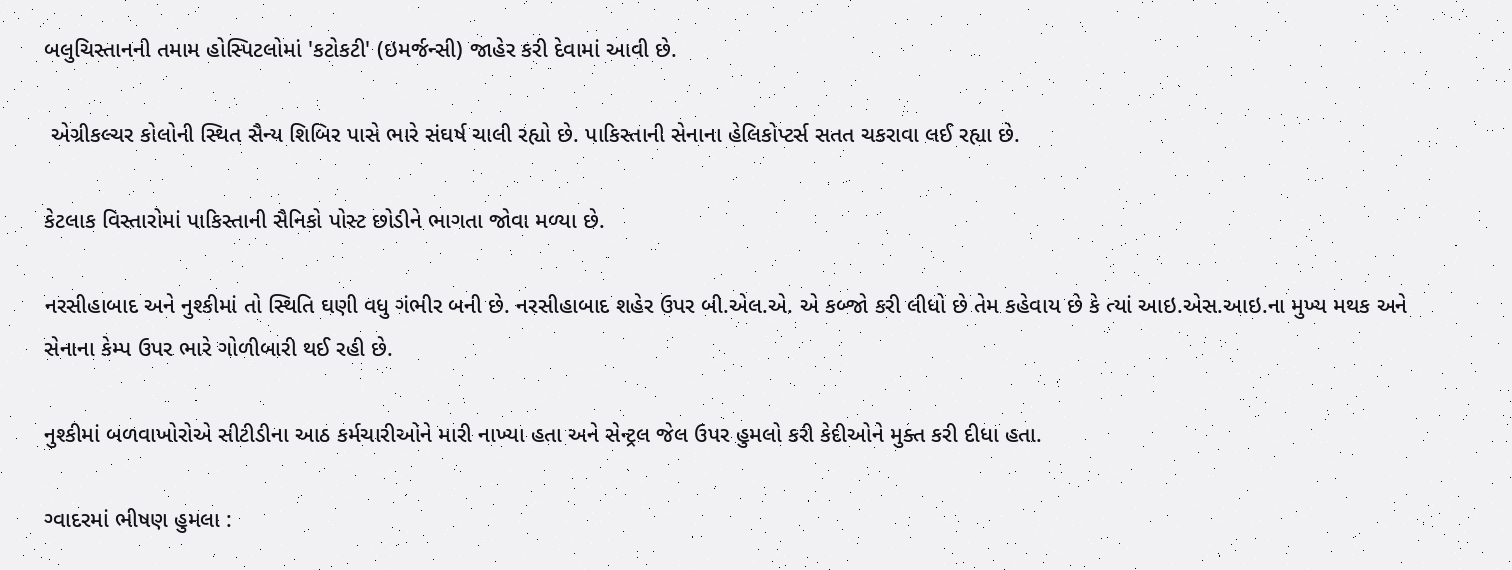બલુચિસ્તાનની તમામ હોસ્પિટલોમાં 'કટોકટી' (ઇમર્જન્સી) જાહેર કરી દેવામાં આવી છે.

 એગ્રીકલ્ચર કોલોની સ્થિત સૈન્ય શિબિર પાસે ભારે સંઘર્ષ ચાલી રહ્યો છે. પાકિસ્તાની સેનાના હેલિકોપ્ટર્સ સતત ચકરાવા લઈ રહ્યા છે.

કેટલાક વિસ્તારોમાં પાકિસ્તાની સૈનિકો પોસ્ટ છોડીને ભાગતા જોવા મળ્યા છે.

નરસીહાબાદ અને નુશ્કીમાં તો સ્થિતિ ઘણી વધુ ગંભીર બની છે. નરસીહાબાદ શહેર ઉપર બી.એલ.એ. એ કબ્જો કરી લીધો છે તેમ કહેવાય છે કે ત્યાં આઇ.એસ.આઇ.ના મુખ્ય મથક અને સેનાના કેમ્પ ઉપર ભારે ગોળીબારી થઈ રહી છે.

નુશ્કીમાં બળવાખોરોએ સીટીડીના આઠ કર્મચારીઓને મારી નાખ્યા હતા અને સેન્ટ્રલ જેલ ઉપર હુમલો કરી કેદીઓને મુક્ત કરી દીધા હતા.

ગ્વાદરમાં ભીષણ હુમલા :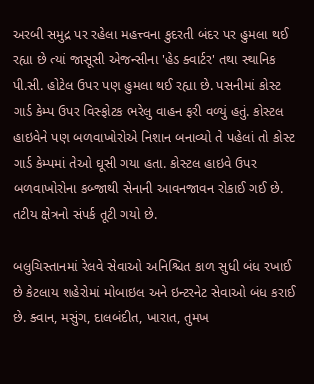અરબી સમુદ્ર પર રહેલા મહત્ત્વના કુદરતી બંદર પર હુમલા થઈ રહ્યા છે ત્યાં જાસૂસી એજન્સીના 'હેડ ક્વાર્ટર' તથા સ્થાનિક પી.સી. હોટેલ ઉપર પણ હુમલા થઈ રહ્યા છે. પસનીમાં કોસ્ટ ગાર્ડ કેમ્પ ઉપર વિસ્ફોટક ભરેલુ વાહન ફરી વળ્યું હતું. કોસ્ટલ હાઇવેને પણ બળવાખોરોએ નિશાન બનાવ્યો તે પહેલાં તો કોસ્ટ ગાર્ડ કેમ્પમાં તેઓ ઘૂસી ગયા હતા. કોસ્ટલ હાઇવે ઉપર બળવાખોરોના કબ્જાથી સેનાની આવનજાવન રોકાઈ ગઈ છે. તટીય ક્ષેત્રનો સંપર્ક તૂટી ગયો છે.

બલુચિસ્તાનમાં રેલવે સેવાઓ અનિશ્ચિત કાળ સુધી બંધ રખાઈ છે કેટલાય શહેરોમાં મોબાઇલ અને ઇન્ટરનેટ સેવાઓ બંધ કરાઈ છે. ક્વાન, મસુંગ, દાલબંદીત, ખારાત, તુમખ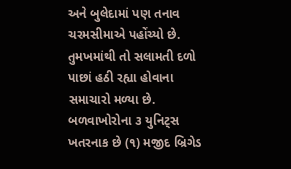અને બુલેદામાં પણ તનાવ ચરમસીમાએ પહોંચ્યો છે. તુમખમાંથી તો સલામતી દળો પાછાં હઠી રહ્યા હોવાના સમાચારો મળ્યા છે. બળવાખોરોના ૩ યુનિટ્સ ખતરનાક છે (૧) મજીદ બ્રિગેડ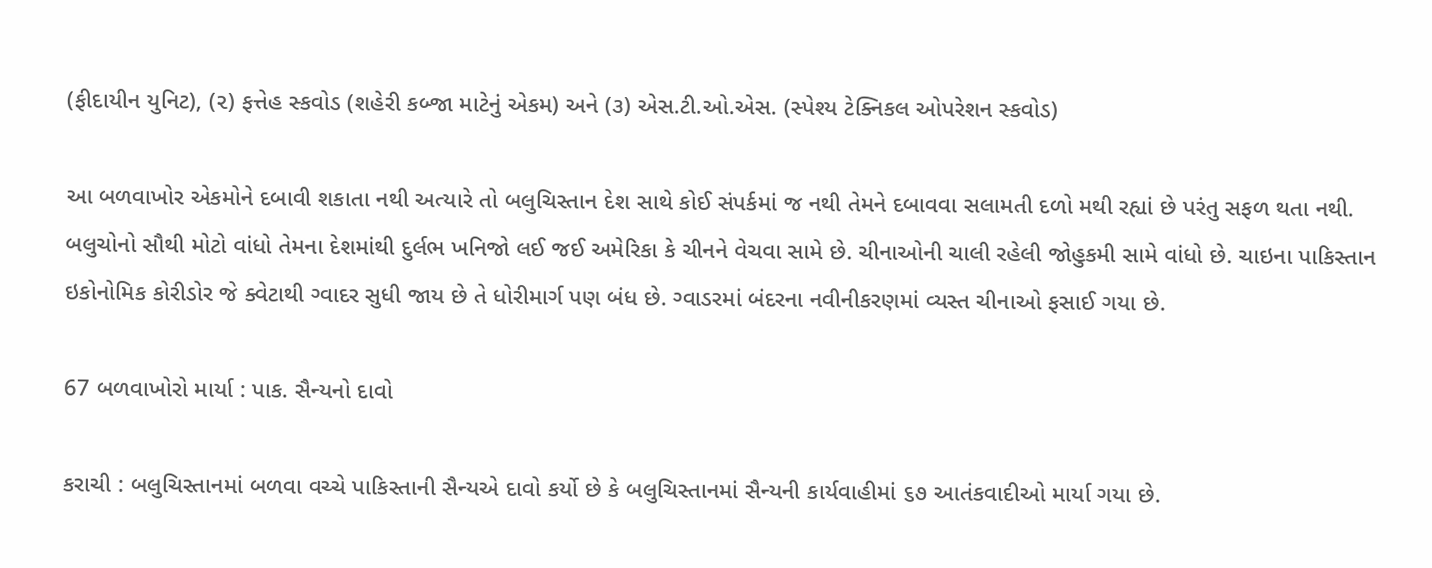(ફીદાયીન યુનિટ), (૨) ફત્તેહ સ્કવોડ (શહેરી કબ્જા માટેનું એકમ) અને (૩) એસ.ટી.ઓ.એસ. (સ્પેશ્ય ટેક્નિકલ ઓપરેશન સ્કવોડ)

આ બળવાખોર એકમોને દબાવી શકાતા નથી અત્યારે તો બલુચિસ્તાન દેશ સાથે કોઈ સંપર્કમાં જ નથી તેમને દબાવવા સલામતી દળો મથી રહ્યાં છે પરંતુ સફળ થતા નથી. બલુચોનો સૌથી મોટો વાંધો તેમના દેશમાંથી દુર્લભ ખનિજો લઈ જઈ અમેરિકા કે ચીનને વેચવા સામે છે. ચીનાઓની ચાલી રહેલી જોહુકમી સામે વાંધો છે. ચાઇના પાકિસ્તાન ઇકોનોમિક કોરીડોર જે ક્વેટાથી ગ્વાદર સુધી જાય છે તે ધોરીમાર્ગ પણ બંધ છે. ગ્વાડરમાં બંદરના નવીનીકરણમાં વ્યસ્ત ચીનાઓ ફસાઈ ગયા છે.

67 બળવાખોરો માર્યા : પાક. સૈન્યનો દાવો

કરાચી : બલુચિસ્તાનમાં બળવા વચ્ચે પાકિસ્તાની સૈન્યએ દાવો કર્યો છે કે બલુચિસ્તાનમાં સૈન્યની કાર્યવાહીમાં ૬૭ આતંકવાદીઓ માર્યા ગયા છે.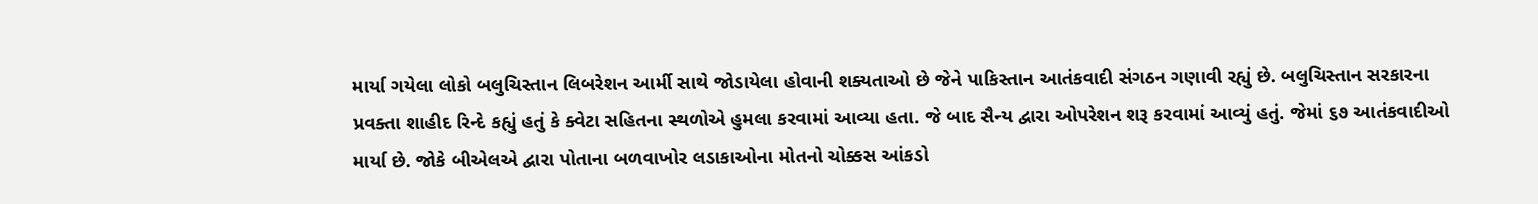માર્યા ગયેલા લોકો બલુચિસ્તાન લિબરેશન આર્મી સાથે જોડાયેલા હોવાની શક્યતાઓ છે જેને પાકિસ્તાન આતંકવાદી સંગઠન ગણાવી રહ્યું છે. બલુચિસ્તાન સરકારના પ્રવક્તા શાહીદ રિન્દે કહ્યું હતું કે ક્વેટા સહિતના સ્થળોએ હુમલા કરવામાં આવ્યા હતા. જે બાદ સૈન્ય દ્વારા ઓપરેશન શરૂ કરવામાં આવ્યું હતું. જેમાં ૬૭ આતંકવાદીઓ માર્યા છે. જોકે બીએલએ દ્વારા પોતાના બળવાખોર લડાકાઓના મોતનો ચોક્કસ આંકડો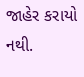જાહેર કરાયો નથી.